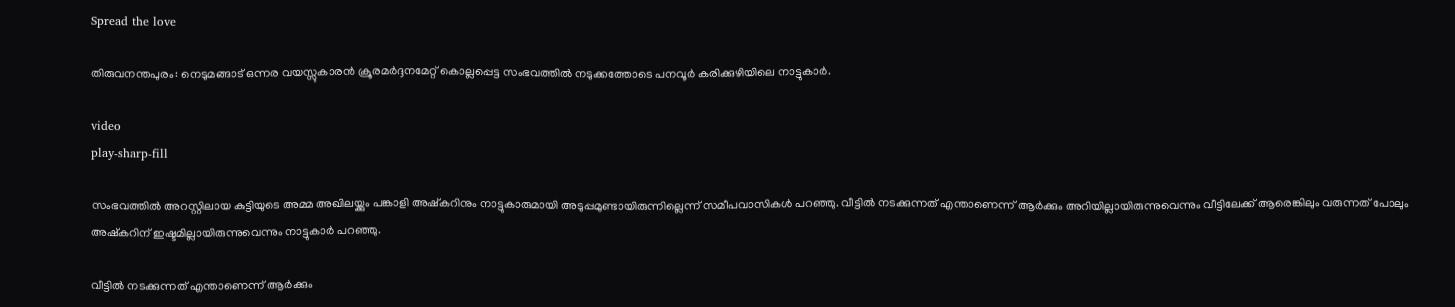Spread the love

തിരുവനന്തപുരം: നെടുമങ്ങാട് ഒന്നര വയസ്സുകാരൻ ക്രൂരമർദ്ദനമേറ്റ് കൊല്ലപ്പെട്ട സംഭവത്തില്‍ നടുക്കത്തോടെ പനവൂർ കരിക്കുഴിയിലെ നാട്ടുകാർ.

video
play-sharp-fill

സംഭവത്തില്‍ അറസ്റ്റിലായ കുട്ടിയുടെ അമ്മ അഖിലയ്ക്കും പങ്കാളി അഷ്കറിനും നാട്ടുകാരുമായി അടുപ്പമുണ്ടായിരുന്നില്ലെന്ന് സമീപവാസികള്‍ പറഞ്ഞു. വീട്ടില്‍ നടക്കുന്നത് എന്താണെന്ന് ആർക്കും അറിയില്ലായിരുന്നുവെന്നും വീട്ടിലേക്ക് ആരെങ്കിലും വരുന്നത് പോലും അഷ്കറിന് ഇഷ്ടമില്ലായിരുന്നുവെന്നും നാട്ടുകാർ പറഞ്ഞു.

വീട്ടില്‍ നടക്കുന്നത് എന്താണെന്ന് ആർക്കും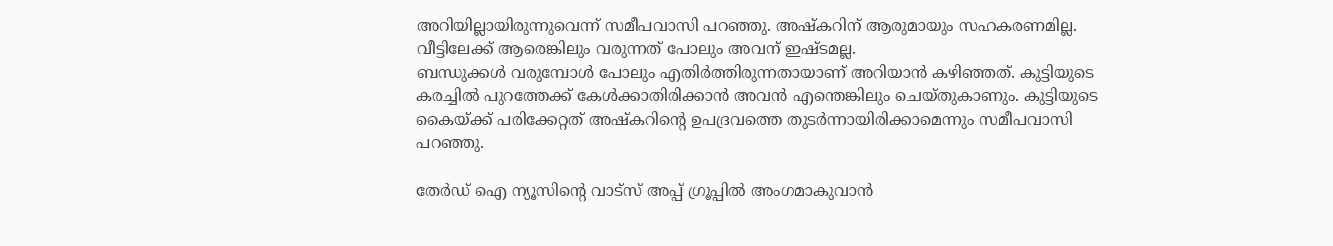അറിയില്ലായിരുന്നുവെന്ന് സമീപവാസി പറഞ്ഞു. അഷ്കറിന് ആരുമായും സഹകരണമില്ല. വീട്ടിലേക്ക് ആരെങ്കിലും വരുന്നത് പോലും അവന് ഇഷ്ടമല്ല.
ബന്ധുക്കള്‍ വരുമ്പോള്‍ പോലും എതിർത്തിരുന്നതായാണ് അറിയാൻ കഴിഞ്ഞത്. കുട്ടിയുടെ കരച്ചില്‍ പുറത്തേക്ക് കേള്‍ക്കാതിരിക്കാൻ അവൻ എന്തെങ്കിലും ചെയ്തുകാണും. കുട്ടിയുടെ കൈയ്ക്ക് പരിക്കേറ്റത് അഷ്കറിൻ്റെ ഉപദ്രവത്തെ തുടർന്നായിരിക്കാമെന്നും സമീപവാസി പറഞ്ഞു.

തേർഡ് ഐ ന്യൂസിന്റെ വാട്സ് അപ്പ് ഗ്രൂപ്പിൽ അംഗമാകുവാൻ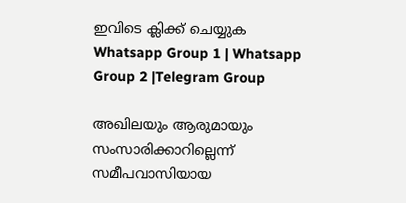ഇവിടെ ക്ലിക്ക് ചെയ്യുക
Whatsapp Group 1 | Whatsapp Group 2 |Telegram Group

അഖിലയും ആരുമായും സംസാരിക്കാറില്ലെന്ന് സമീപവാസിയായ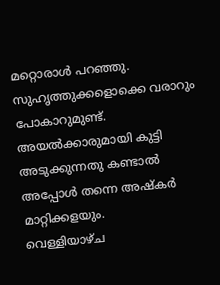മറ്റൊരാള്‍ പറഞ്ഞു. സുഹൃത്തുക്കളൊക്കെ വരാറും പോകാറുമുണ്ട്. അയല്‍ക്കാരുമായി കുട്ടി അടുക്കുന്നതു കണ്ടാല്‍ അപ്പോള്‍ തന്നെ അഷ്കർ മാറ്റിക്കളയും.
വെള്ളിയാഴ്ച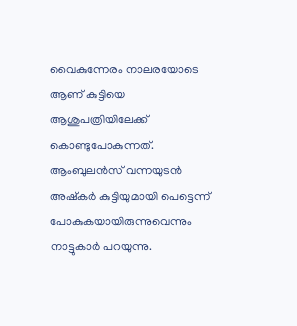വൈകുന്നേരം നാലരയോടെ ആണ് കുട്ടിയെ ആശുപത്രിയിലേക്ക് കൊണ്ടുപോകുന്നത്. ആംബുലൻസ് വന്നയുടൻ അഷ്കർ കുട്ടിയുമായി പെട്ടെന്ന് പോകുകയായിരുന്നുവെന്നും നാട്ടുകാർ പറയുന്നു.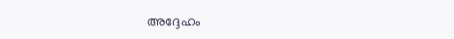അദ്ദേഹം